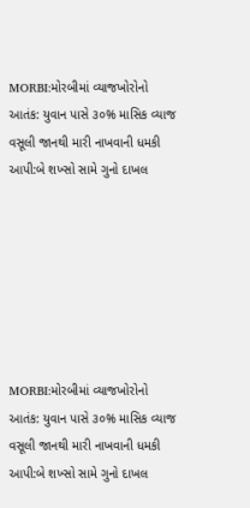MORBI:મોરબીમાં વ્યાજખોરોનો આતંક: યુવાન પાસે ૩૦% માસિક વ્યાજ વસૂલી જાનથી મારી નાખવાની ધમકી આપી:બે શખ્સો સામે ગુનો દાખલ







MORBI:મોરબીમાં વ્યાજખોરોનો આતંક: યુવાન પાસે ૩૦% માસિક વ્યાજ વસૂલી જાનથી મારી નાખવાની ધમકી આપી:બે શખ્સો સામે ગુનો દાખલ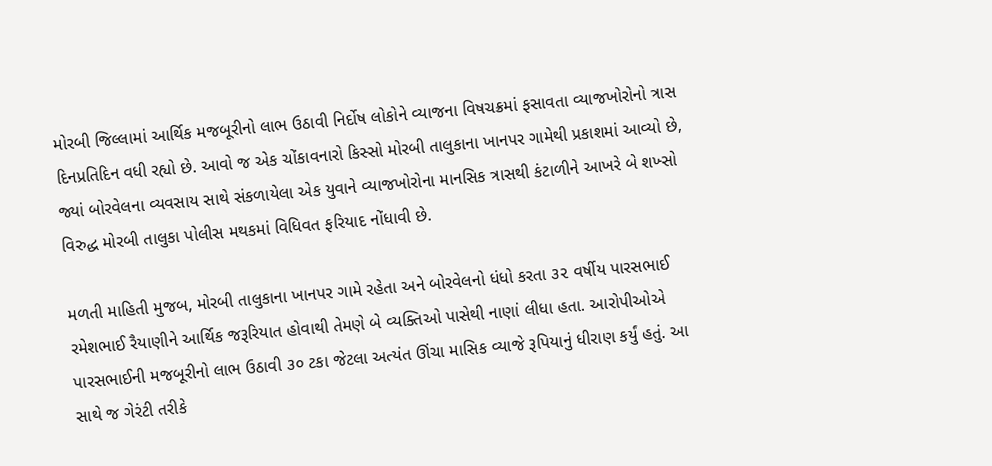મોરબી જિલ્લામાં આર્થિક મજબૂરીનો લાભ ઉઠાવી નિર્દોષ લોકોને વ્યાજના વિષચક્રમાં ફસાવતા વ્યાજખોરોનો ત્રાસ દિનપ્રતિદિન વધી રહ્યો છે. આવો જ એક ચોંકાવનારો કિસ્સો મોરબી તાલુકાના ખાનપર ગામેથી પ્રકાશમાં આવ્યો છે, જ્યાં બોરવેલના વ્યવસાય સાથે સંકળાયેલા એક યુવાને વ્યાજખોરોના માનસિક ત્રાસથી કંટાળીને આખરે બે શખ્સો વિરુદ્ધ મોરબી તાલુકા પોલીસ મથકમાં વિધિવત ફરિયાદ નોંધાવી છે.

મળતી માહિતી મુજબ, મોરબી તાલુકાના ખાનપર ગામે રહેતા અને બોરવેલનો ધંધો કરતા ૩૨ વર્ષીય પારસભાઈ રમેશભાઈ રૈયાણીને આર્થિક જરૂરિયાત હોવાથી તેમણે બે વ્યક્તિઓ પાસેથી નાણાં લીધા હતા. આરોપીઓએ પારસભાઈની મજબૂરીનો લાભ ઉઠાવી ૩૦ ટકા જેટલા અત્યંત ઊંચા માસિક વ્યાજે રૂપિયાનું ધીરાણ કર્યું હતું. આ સાથે જ ગેરંટી તરીકે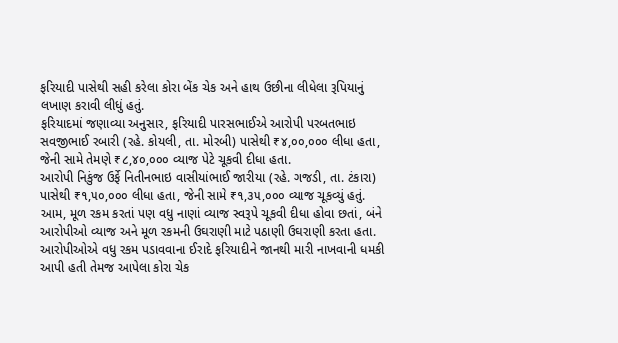ફરિયાદી પાસેથી સહી કરેલા કોરા બેંક ચેક અને હાથ ઉછીના લીધેલા રૂપિયાનું લખાણ કરાવી લીધું હતું.
ફરિયાદમાં જણાવ્યા અનુસાર, ફરિયાદી પારસભાઈએ આરોપી પરબતભાઇ સવજીભાઈ રબારી (રહે. કોયલી, તા. મોરબી) પાસેથી ₹૪,૦૦,૦૦૦ લીધા હતા, જેની સામે તેમણે ₹૮,૪૦,૦૦૦ વ્યાજ પેટે ચૂકવી દીધા હતા.
આરોપી નિકુંજ ઉર્ફે નિતીનભાઇ વાસીયાંભાઈ જારીયા (રહે. ગજડી, તા. ટંકારા) પાસેથી ₹૧,૫૦,૦૦૦ લીધા હતા, જેની સામે ₹૧,૩૫,૦૦૦ વ્યાજ ચૂકવ્યું હતું.
આમ, મૂળ રકમ કરતાં પણ વધુ નાણાં વ્યાજ સ્વરૂપે ચૂકવી દીધા હોવા છતાં, બંને આરોપીઓ વ્યાજ અને મૂળ રકમની ઉઘરાણી માટે પઠાણી ઉઘરાણી કરતા હતા. આરોપીઓએ વધુ રકમ પડાવવાના ઈરાદે ફરિયાદીને જાનથી મારી નાખવાની ધમકી આપી હતી તેમજ આપેલા કોરા ચેક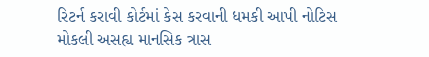રિટર્ન કરાવી કોર્ટમાં કેસ કરવાની ધમકી આપી નોટિસ મોકલી અસહ્ય માનસિક ત્રાસ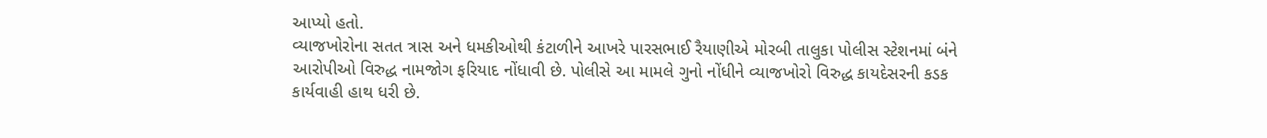આપ્યો હતો.
વ્યાજખોરોના સતત ત્રાસ અને ધમકીઓથી કંટાળીને આખરે પારસભાઈ રૈયાણીએ મોરબી તાલુકા પોલીસ સ્ટેશનમાં બંને આરોપીઓ વિરુદ્ધ નામજોગ ફરિયાદ નોંધાવી છે. પોલીસે આ મામલે ગુનો નોંધીને વ્યાજખોરો વિરુદ્ધ કાયદેસરની કડક કાર્યવાહી હાથ ધરી છે.